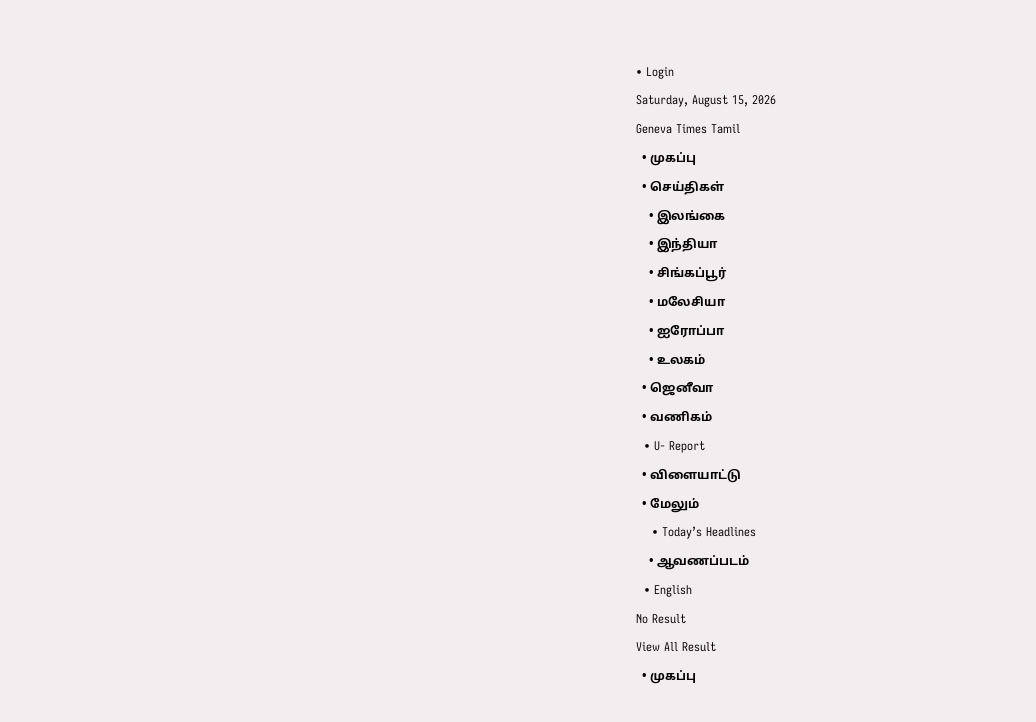• Login
Saturday, August 15, 2026
Geneva Times Tamil
  • முகப்பு
  • செய்திகள்
    • இலங்கை
    • இந்தியா
    • சிங்கப்பூர்
    • மலேசியா
    • ஐரோப்பா
    • உலகம்
  • ஜெனீவா
  • வணிகம்
  • U- Report
  • விளையாட்டு
  • மேலும்
    • Today’s Headlines
    • ஆவணப்படம்
  • English
No Result
View All Result
  • முகப்பு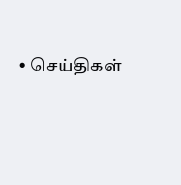• செய்திகள்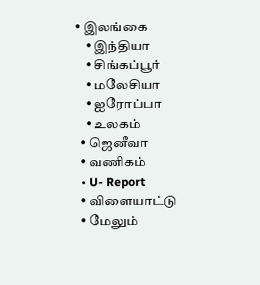• இலங்கை
    • இந்தியா
    • சிங்கப்பூர்
    • மலேசியா
    • ஐரோப்பா
    • உலகம்
  • ஜெனீவா
  • வணிகம்
  • U- Report
  • விளையாட்டு
  • மேலும்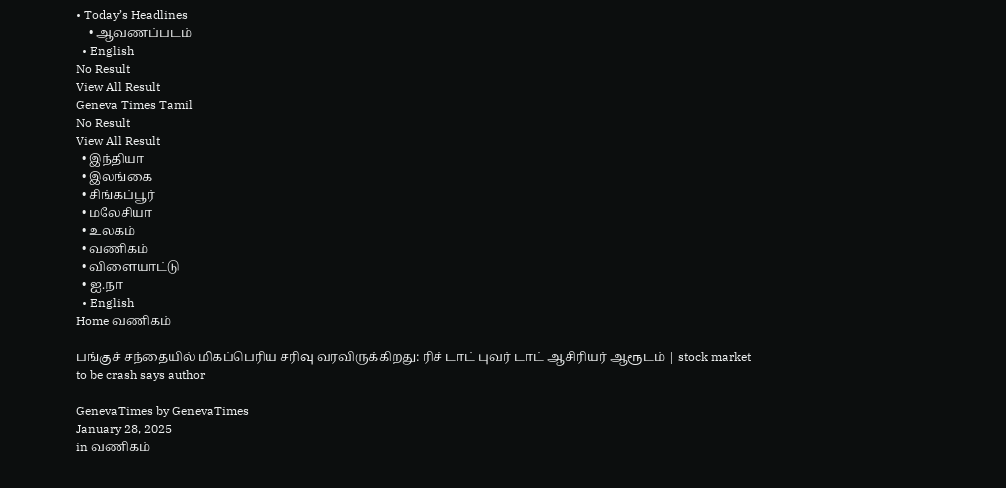• Today’s Headlines
    • ஆவணப்படம்
  • English
No Result
View All Result
Geneva Times Tamil
No Result
View All Result
  • இந்தியா
  • இலங்கை
  • சிங்கப்பூர்
  • மலேசியா
  • உலகம்
  • வணிகம்
  • விளையாட்டு
  • ஐ.நா
  • English
Home வணிகம்

பங்குச் சந்தையில் மிகப்பெரிய சரிவு வரவிருக்கிறது: ரிச் டாட் புவர் டாட் ஆசிரியர் ஆரூடம் | stock market to be crash says author

GenevaTimes by GenevaTimes
January 28, 2025
in வணிகம்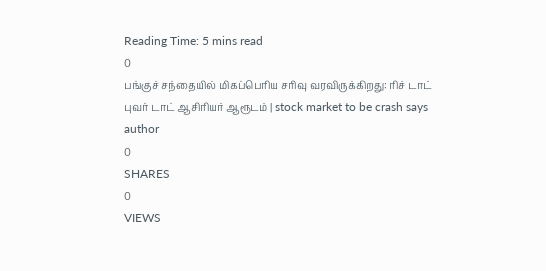Reading Time: 5 mins read
0
பங்குச் சந்தையில் மிகப்பெரிய சரிவு வரவிருக்கிறது: ரிச் டாட் புவர் டாட் ஆசிரியர் ஆரூடம் | stock market to be crash says author
0
SHARES
0
VIEWS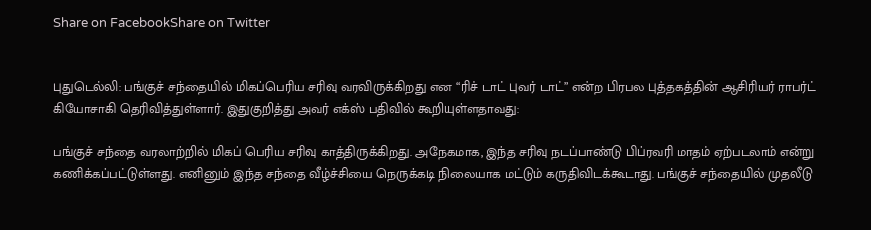Share on FacebookShare on Twitter


புதுடெல்லி: பங்குச் சந்தையில் மிகப்பெரிய சரிவு வரவிருக்கிறது என “ரிச் டாட் புவர் டாட்” என்ற பிரபல புத்தகத்தின் ஆசிரியர் ராபர்ட் கியோசாகி தெரிவித்துள்ளார். இதுகுறித்து அவர் எக்ஸ் பதிவில் கூறியுள்ளதாவது:

பங்குச் சந்தை வரலாற்றில் மிகப் பெரிய சரிவு காத்திருக்கிறது. அநேகமாக, இந்த சரிவு நடப்பாண்டு பிப்ரவரி மாதம் ஏற்படலாம் என்று கணிக்கப்பட்டுள்ளது. எனினும் இந்த சந்தை வீழ்ச்சியை நெருக்கடி நிலையாக மட்டும் கருதிவிடக்கூடாது. பங்குச் சந்தையில் முதலீடு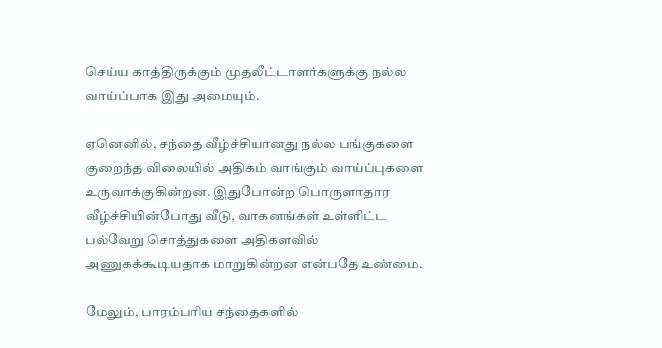செய்ய காத்திருக்கும் முதலீட்டாளர்களுக்கு நல்ல வாய்ப்பாக இது அமையும்.

ஏனெனில், சந்தை வீழ்ச்சியானது நல்ல பங்குகளை குறைந்த விலையில் அதிகம் வாங்கும் வாய்ப்புகளை உருவாக்குகின்றன. இதுபோன்ற பொருளாதார வீழ்ச்சியின்போது வீடு, வாகனங்கள் உள்ளிட்ட பல்வேறு சொத்துகளை அதிகளவில் அணுகக்கூடியதாக மாறுகின்றன என்பதே உண்மை.

மேலும், பாரம்பரிய சந்தைகளில்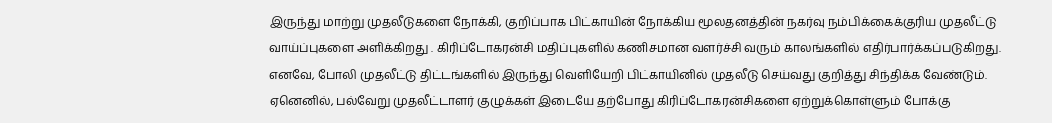இருந்து மாற்று முதலீடுகளை நோக்கி, குறிப்பாக பிட்காயின் நோக்கிய மூலதனத்தின் நகர்வு நம்பிக்கைக்குரிய முதலீட்டு வாய்ப்புகளை அளிக்கிறது . கிரிப்டோகரன்சி மதிப்புகளில் கணிசமான வளர்ச்சி வரும் காலங்களில் எதிர்பார்க்கப்படுகிறது. எனவே, போலி முதலீட்டு திட்டங்களில் இருந்து வெளியேறி பிட்காயினில் முதலீடு செய்வது குறித்து சிந்திக்க வேண்டும். ஏனெனில், பல்வேறு முதலீட்டாளர் குழுக்கள் இடையே தற்போது கிரிப்டோகரன்சிகளை ஏற்றுக்கொள்ளும் போக்கு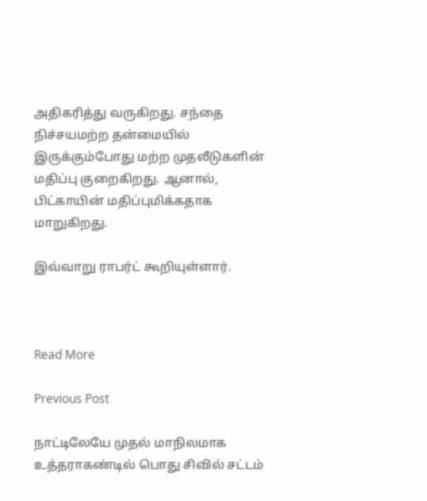அதிகரித்து வருகிறது. சந்தை நிச்சயமற்ற தன்மையில் இருக்கும்போது மற்ற முதலீடுகளின் மதிப்பு குறைகிறது. ஆனால், பிட்காயின் மதிப்புமிக்கதாக மாறுகிறது.

இவ்வாறு ராபர்ட் கூறியுள்ளார்.



Read More

Previous Post

நாட்டிலேயே முதல் மாநிலமாக உத்தராகண்டில் பொது சிவில் சட்டம்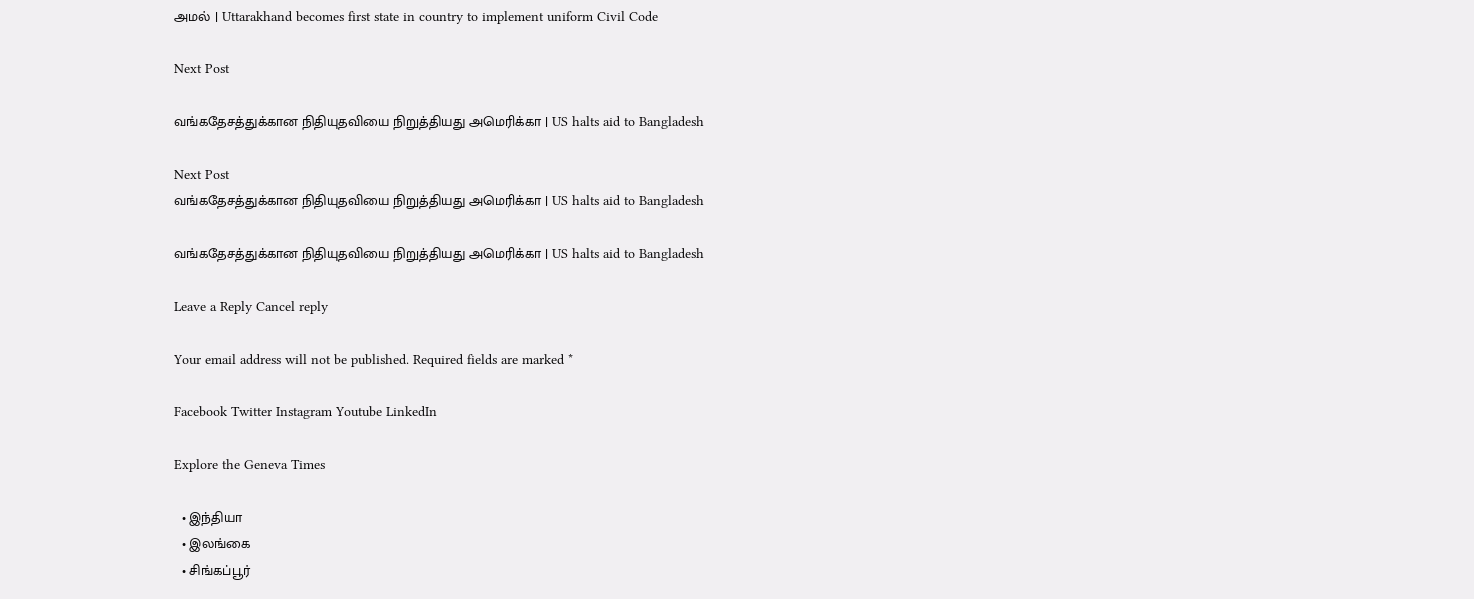அமல் | Uttarakhand becomes first state in country to implement uniform Civil Code

Next Post

வங்கதேசத்துக்கான நிதியுதவியை நிறுத்தியது அமெரிக்கா | US halts aid to Bangladesh

Next Post
வங்கதேசத்துக்கான நிதியுதவியை நிறுத்தியது அமெரிக்கா | US halts aid to Bangladesh

வங்கதேசத்துக்கான நிதியுதவியை நிறுத்தியது அமெரிக்கா | US halts aid to Bangladesh

Leave a Reply Cancel reply

Your email address will not be published. Required fields are marked *

Facebook Twitter Instagram Youtube LinkedIn

Explore the Geneva Times

  • இந்தியா
  • இலங்கை
  • சிங்கப்பூர்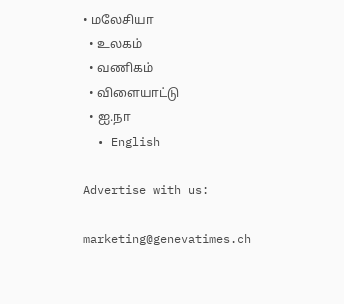• மலேசியா
  • உலகம்
  • வணிகம்
  • விளையாட்டு
  • ஐ.நா
  • English

Advertise with us:

marketing@genevatimes.ch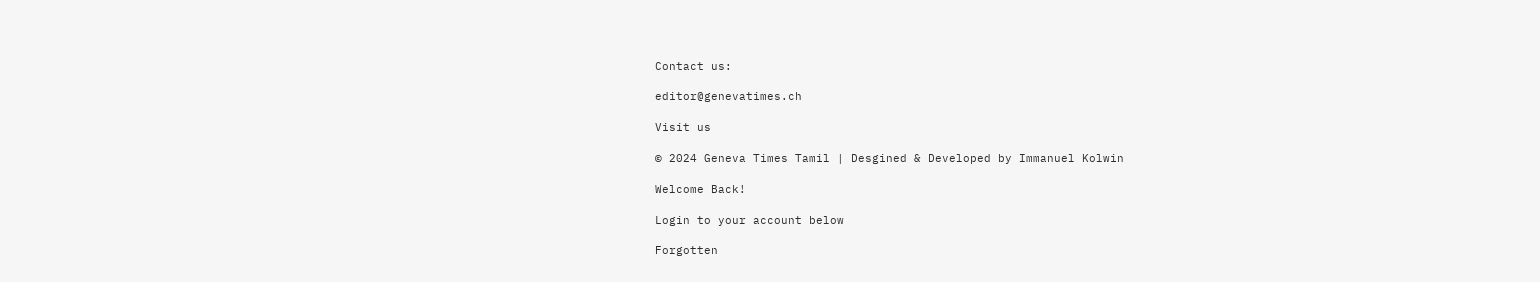Contact us:

editor@genevatimes.ch

Visit us

© 2024 Geneva Times Tamil | Desgined & Developed by Immanuel Kolwin

Welcome Back!

Login to your account below

Forgotten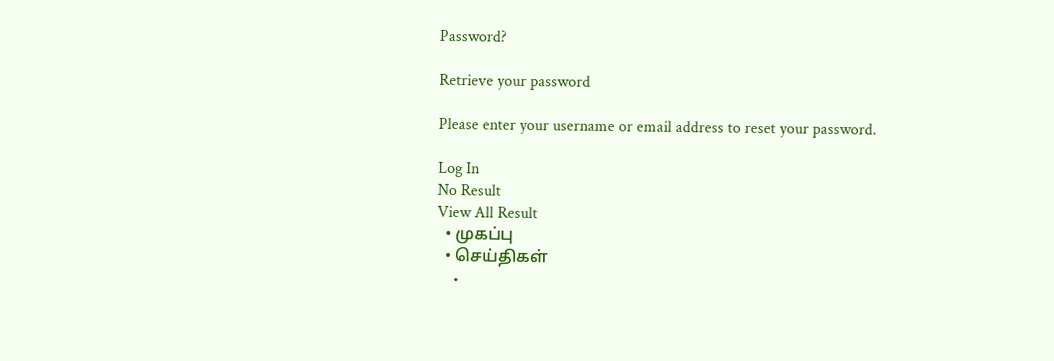Password?

Retrieve your password

Please enter your username or email address to reset your password.

Log In
No Result
View All Result
  • முகப்பு
  • செய்திகள்
    •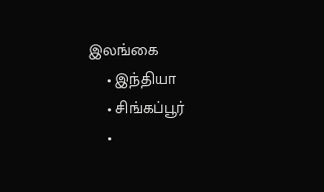இலங்கை
    • இந்தியா
    • சிங்கப்பூர்
    •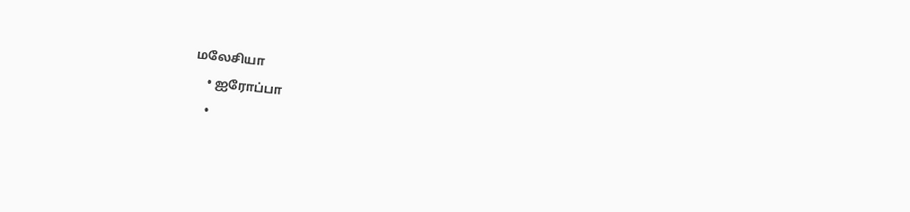மலேசியா
    • ஐரோப்பா
    •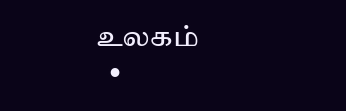உலகம்
  •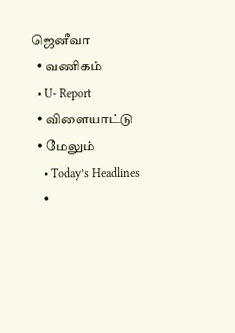ஜெனீவா
  • வணிகம்
  • U- Report
  • விளையாட்டு
  • மேலும்
    • Today’s Headlines
    •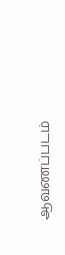ஆவணப்படம்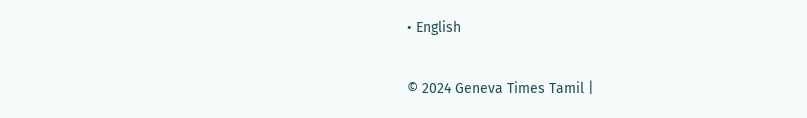• English

© 2024 Geneva Times Tamil |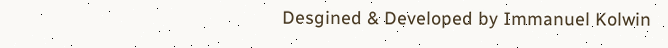Desgined & Developed by Immanuel Kolwin